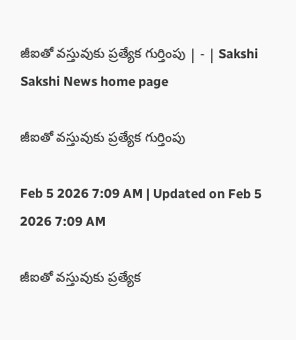జీఐతో వస్తువుకు ప్రత్యేక గుర్తింపు | - | Sakshi
Sakshi News home page

జీఐతో వస్తువుకు ప్రత్యేక గుర్తింపు

Feb 5 2026 7:09 AM | Updated on Feb 5 2026 7:09 AM

జీఐతో వస్తువుకు ప్రత్యేక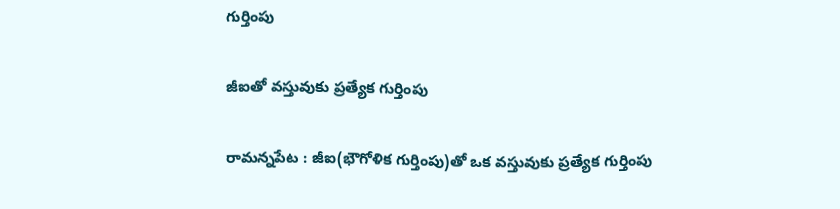గుర్తింపు

జీఐతో వస్తువుకు ప్రత్యేక గుర్తింపు

రామన్నపేట : జీఐ(భౌగోళిక గుర్తింపు)తో ఒక వస్తువుకు ప్రత్యేక గుర్తింపు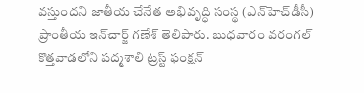వస్తుందని జాతీయ చేనేత అభివృద్ధి సంస్థ (ఎన్‌హెచ్‌డీసీ) ప్రాంతీయ ఇన్‌చార్జ్‌ గణేశ్‌ తెలిపారు. బుధవారం వరంగల్‌ కొత్తవాడలోని పద్మశాలి ట్రస్ట్‌ ఫంక్షన్‌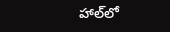హాల్‌లో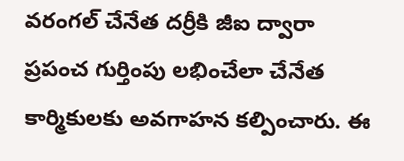వరంగల్‌ చేనేత దర్రీకి జీఐ ద్వారా ప్రపంచ గుర్తింపు లభించేలా చేనేత కార్మికులకు అవగాహన కల్పించారు. ఈ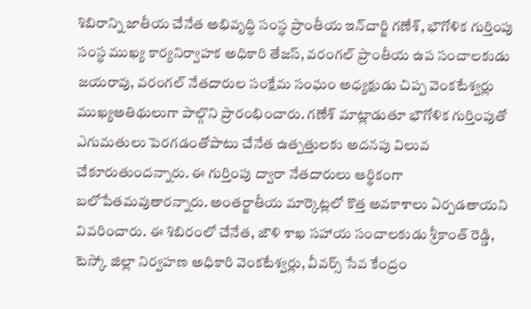శిబిరాన్ని జాతీయ చేనేత అభివృద్ధి సంస్థ ప్రాంతీయ ఇన్‌చార్జి గణేశ్‌, భౌగోళిక గుర్తింపు సంస్థ ముఖ్య కార్యనిర్వాహక అధికారి తేజస్‌, వరంగల్‌ ప్రాంతీయ ఉప సంచాలకుడు జయరావు, వరంగల్‌ నేతదారుల సంక్షేమ సంఘం అధ్యక్షుడు చిప్ప వెంకటేశ్వర్లు ముఖ్యఅతిథులుగా పాల్గొని ప్రారంభించారు. గణేశ్‌ మాట్లాడుతూ భౌగోళిక గుర్తింపుతో ఎగుమతులు పెరగడంతోపాటు చేనేత ఉత్పత్తులకు అదనపు విలువ చేకూరుతుందన్నారు. ఈ గుర్తింపు ద్వారా నేతదారులు ఆర్థికంగా బలోపేతమవుతారన్నారు. అంతర్జాతీయ మార్కెట్లలో కొత్త అవకాశాలు ఏర్పడతాయని వివరించారు. ఈ శిబిరంలో చేనేత, జౌళి శాఖ సహాయ సంచాలకుడు శ్రీకాంత్‌ రెడ్డి, టెస్కో జిల్లా నిర్వహణ అధికారి వెంకటేశ్వర్లు, వీవర్స్‌ సేవ కేంద్రం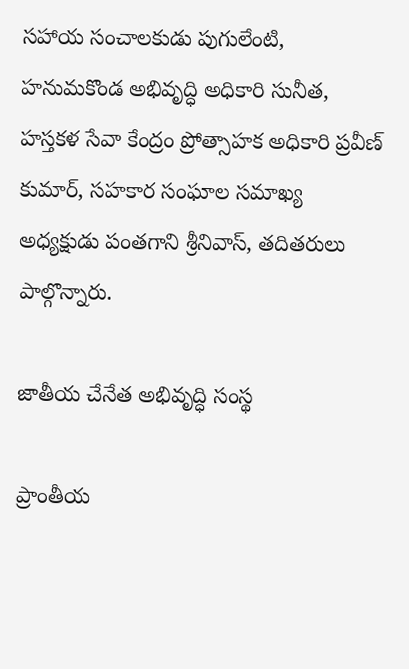సహాయ సంచాలకుడు పుగులేంటి, హనుమకొండ అభివృద్ధి అధికారి సునీత, హస్తకళ సేవా కేంద్రం ప్రోత్సాహక అధికారి ప్రవీణ్‌ కుమార్‌, సహకార సంఘాల సమాఖ్య అధ్యక్షుడు పంతగాని శ్రీనివాస్‌, తదితరులు పాల్గొన్నారు.

జాతీయ చేనేత అభివృద్ధి సంస్థ

ప్రాంతీయ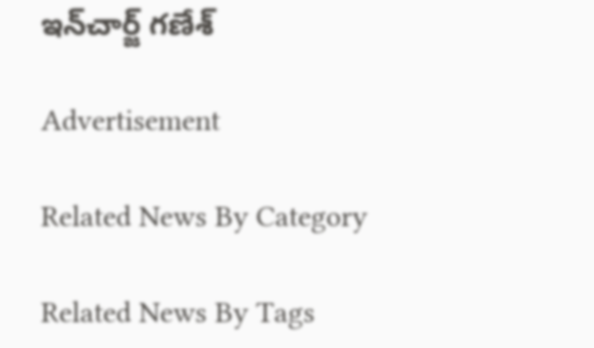ఇన్‌చార్జ్‌ గణేశ్‌

Advertisement

Related News By Category

Related News By Tags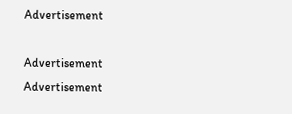Advertisement

Advertisement
Advertisement